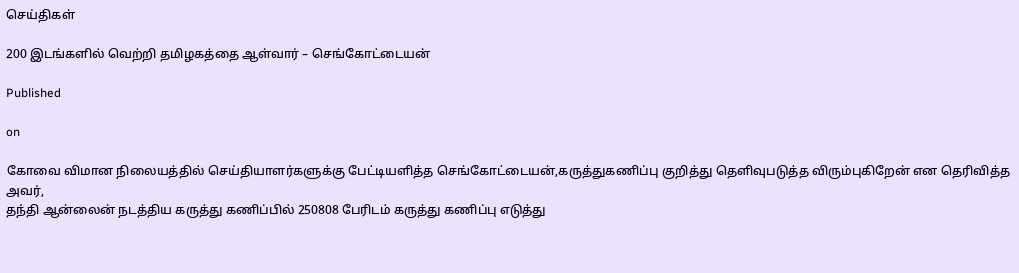செய்திகள்

200 இடங்களில் வெற்றி தமிழகத்தை ஆள்வார் – செங்கோட்டையன்

Published

on

கோவை விமான நிலையத்தில் செய்தியாளர்களுக்கு பேட்டியளித்த செங்கோட்டையன்,கருத்துகணிப்பு குறித்து தெளிவுபடுத்த விரும்புகிறேன் என தெரிவித்த அவர்,
தந்தி ஆன்லைன் நடத்திய கருத்து கணிப்பில் 250808 பேரிடம் கருத்து கணிப்பு எடுத்து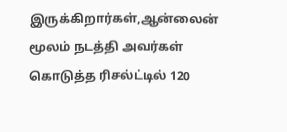இருக்கிறார்கள்,ஆன்லைன் மூலம் நடத்தி அவர்கள் கொடுத்த ரிசல்ட்டில் 120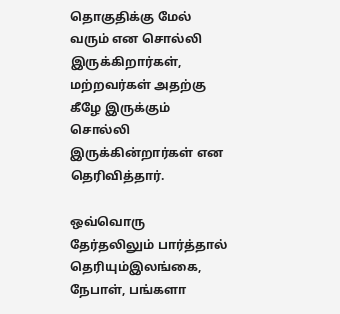தொகுதிக்கு மேல் வரும் என சொல்லி இருக்கிறார்கள்,
மற்றவர்கள் அதற்கு கீழே இருக்கும் சொல்லி இருக்கின்றார்கள் என தெரிவித்தார்.

ஒவ்வொரு தேர்தலிலும் பார்த்தால் தெரியும்இலங்கை, நேபாள், பங்களா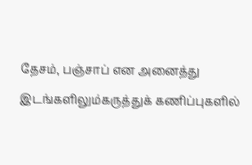தேசம், பஞ்சாப் என அனைத்து இடங்களிலும்கருத்துக் கணிப்புகளில்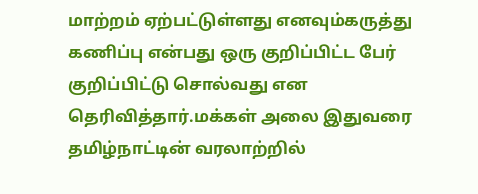மாற்றம் ஏற்பட்டுள்ளது எனவும்கருத்து கணிப்பு என்பது ஒரு குறிப்பிட்ட பேர் குறிப்பிட்டு சொல்வது என தெரிவித்தார்.மக்கள் அலை இதுவரை தமிழ்நாட்டின் வரலாற்றில்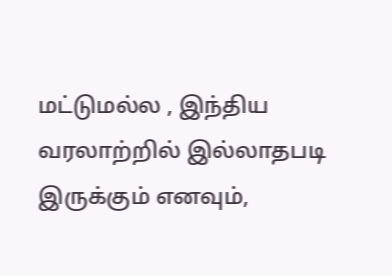மட்டுமல்ல , இந்திய வரலாற்றில் இல்லாதபடி இருக்கும் எனவும்,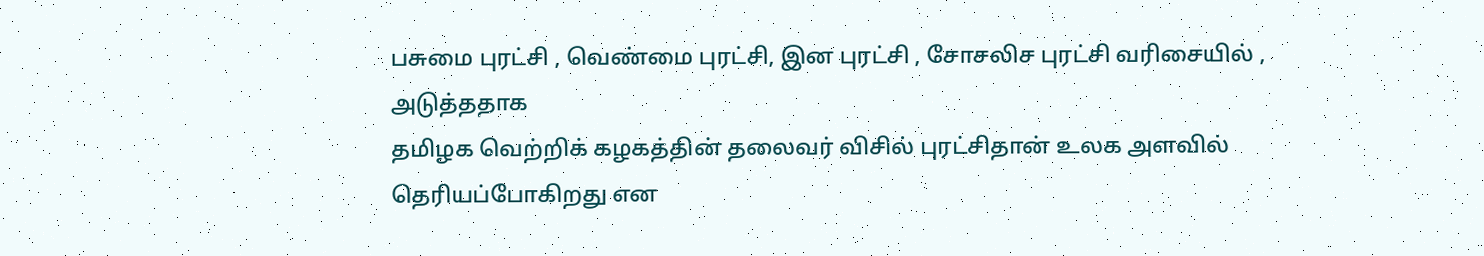பசுமை புரட்சி , வெண்மை புரட்சி, இன புரட்சி , சோசலிச புரட்சி வரிசையில் , அடுத்ததாக
தமிழக வெற்றிக் கழகத்தின் தலைவர் விசில் புரட்சிதான் உலக அளவில் தெரியப்போகிறது என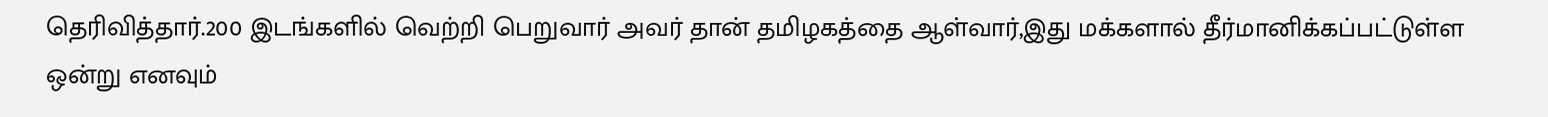தெரிவித்தார்.200 இடங்களில் வெற்றி பெறுவார் அவர் தான் தமிழகத்தை ஆள்வார்,இது மக்களால் தீர்மானிக்கப்பட்டுள்ள ஒன்று எனவும்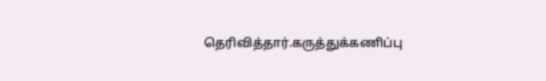தெரிவித்தார்.கருத்துக்கணிப்பு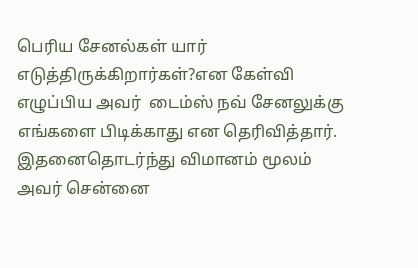பெரிய சேனல்கள் யார் எடுத்திருக்கிறார்கள்?என கேள்வி எழுப்பிய அவர்  டைம்ஸ் நவ் சேனலுக்கு எங்களை பிடிக்காது என தெரிவித்தார். இதனைதொடர்ந்து விமானம் மூலம் அவர் சென்னை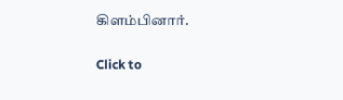கிளம்பினார்.

Click to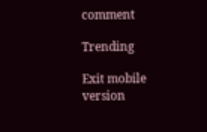comment

Trending

Exit mobile version